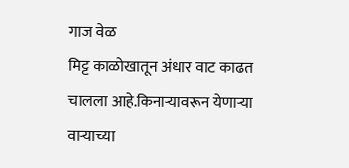गाज वेळ
मिट्ट काळोखातून अंधार वाट काढत चालला आहे.किनाऱ्यावरून येणाऱ्या वाऱ्याच्या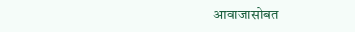आवाजासोबत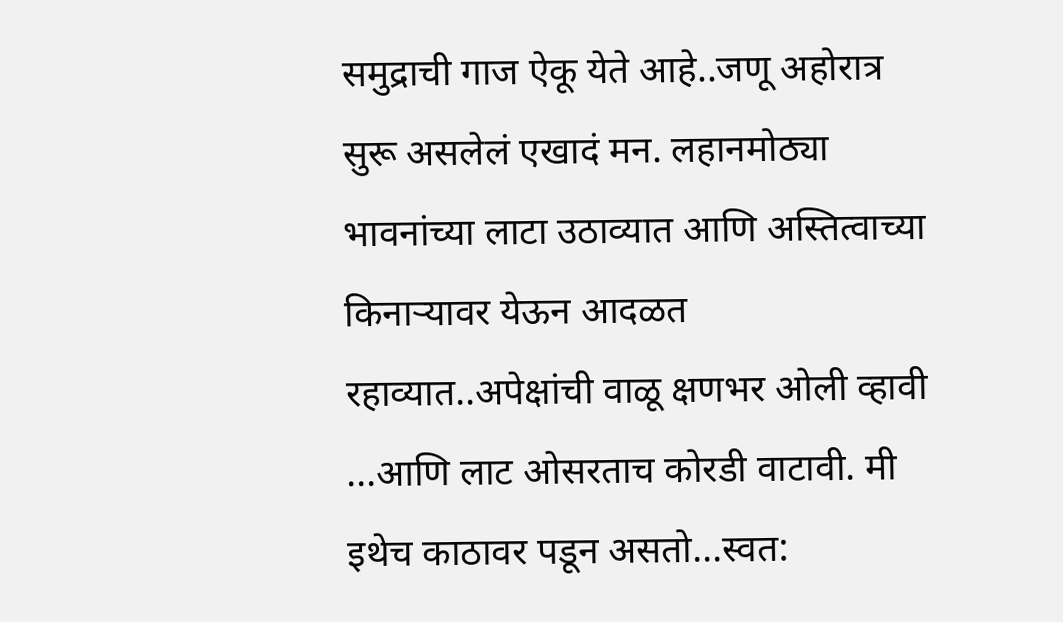समुद्राची गाज ऐकू येते आहे..जणू अहोरात्र सुरू असलेलं एखादं मन. लहानमोठ्या भावनांच्या लाटा उठाव्यात आणि अस्तित्वाच्या किनाऱ्यावर येऊन आदळत रहाव्यात..अपेक्षांची वाळू क्षणभर ओली व्हावी ...आणि लाट ओसरताच कोरडी वाटावी. मी इथेच काठावर पडून असतो...स्वत: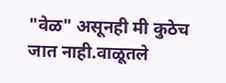"वेळ" असूनही मी कुठेच जात नाही.वाळूतले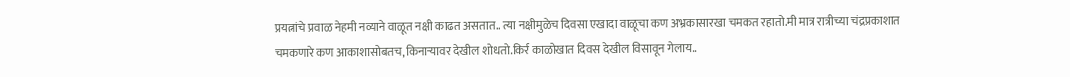प्रयत्नांचे प्रवाळ नेहमी नव्याने वाळूत नक्षी काढत असतात.. त्या नक्षीमुळेच दिवसा एखादा वाळूचा कण अभ्रकासारखा चमकत रहातो.मी मात्र रात्रीच्या चंद्रप्रकाशात चमकणारे कण आकाशासोबतच, किनाऱ्यावर देखील शोधतो.किर्र काळोखात दिवस देखील विसावून गेलाय..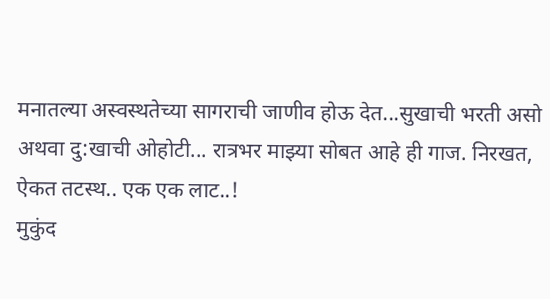मनातल्या अस्वस्थतेच्या सागराची जाणीव होऊ देत...सुखाची भरती असो अथवा दु:खाची ओहोटी... रात्रभर माझ्या सोबत आहे ही गाज. निरखत, ऐकत तटस्थ.. एक एक लाट..!
मुकुंद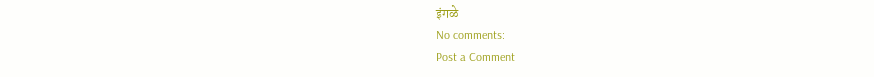इंगळे
No comments:
Post a Comment